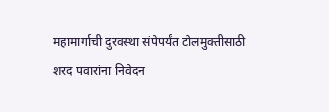महामार्गाची दुरवस्था संपेपर्यंत टोलमुक्तीसाठी शरद पवारांना निवेदन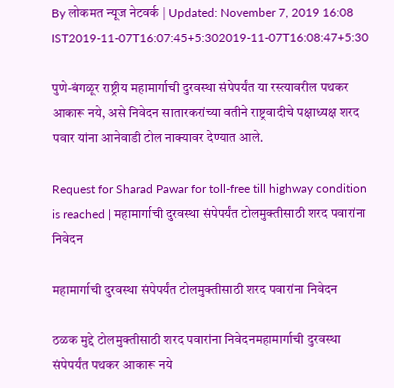By लोकमत न्यूज नेटवर्क | Updated: November 7, 2019 16:08 IST2019-11-07T16:07:45+5:302019-11-07T16:08:47+5:30

पुणे-बंगळूर राष्ट्रीय महामार्गाची दुरवस्था संपेपर्यंत या रस्त्यावरील पथकर आकारू नये, असे निवेदन सातारकरांच्या वतीने राष्ट्रवादीचे पक्षाध्यक्ष शरद पवार यांना आनेवाडी टोल नाक्यावर देण्यात आले.

Request for Sharad Pawar for toll-free till highway condition is reached | महामार्गाची दुरवस्था संपेपर्यंत टोलमुक्तीसाठी शरद पवारांना निवेदन

महामार्गाची दुरवस्था संपेपर्यंत टोलमुक्तीसाठी शरद पवारांना निवेदन

ठळक मुद्दे टोलमुक्तीसाठी शरद पवारांना निवेदनमहामार्गाची दुरवस्था संपेपर्यंत पथकर आकारू नये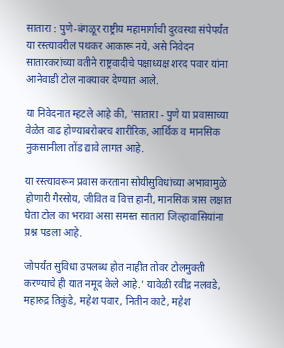सातारा : पुणे-बंगळूर राष्ट्रीय महामार्गाची दुरवस्था संपेपर्यंत या रस्त्यावरील पथकर आकारू नये, असे निवेदन सातारकरांच्या वतीने राष्ट्रवादीचे पक्षाध्यक्ष शरद पवार यांना आनेवाडी टोल नाक्यावर देण्यात आले.

या निवेदनात म्हटले आहे की, 'सातारा - पुणे या प्रवासाच्या वेळेत वाढ होण्याबरोबरच शारीरिक, आर्थिक व मानसिक नुकसानीला तोंड द्यावे लागत आहे.

या रस्त्यावरून प्रवास करताना सोयीसुविधांच्या अभावामुळे होणारी गैरसोय, जीवित व वित्त हानी, मानसिक त्रास लक्षात घेता टोल का भरावा असा समस्त सातारा जिल्हावासियांना प्रश्न पडला आहे.

जोपर्यंत सुविधा उपलब्ध होत नाहीत तोवर टोलमुक्ती करण्याचे ही यात नमूद केले आहे.' यावेळी रवींद्र नलवडे, महारुद्र तिकुंडे, महेश पवार, नितीन काटे, महेश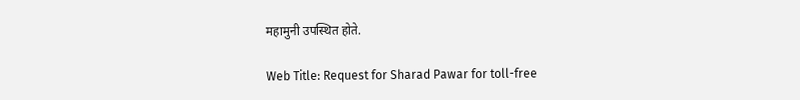महामुनी उपस्थित होते.

Web Title: Request for Sharad Pawar for toll-free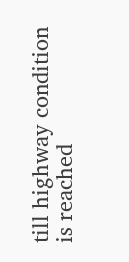till highway condition is reached